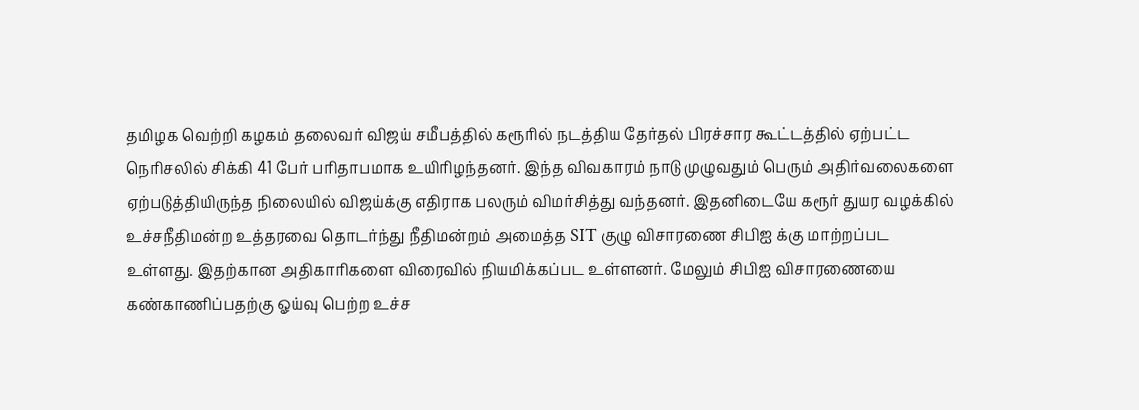தமிழக வெற்றி கழகம் தலைவர் விஜய் சமீபத்தில் கரூரில் நடத்திய தேர்தல் பிரச்சார கூட்டத்தில் ஏற்பட்ட நெரிசலில் சிக்கி 41 பேர் பரிதாபமாக உயிரிழந்தனர். இந்த விவகாரம் நாடு முழுவதும் பெரும் அதிர்வலைகளை ஏற்படுத்தியிருந்த நிலையில் விஜய்க்கு எதிராக பலரும் விமர்சித்து வந்தனர். இதனிடையே கரூர் துயர வழக்கில் உச்சநீதிமன்ற உத்தரவை தொடர்ந்து நீதிமன்றம் அமைத்த SIT குழு விசாரணை சிபிஐ க்கு மாற்றப்பட உள்ளது. இதற்கான அதிகாரிகளை விரைவில் நியமிக்கப்பட உள்ளனர். மேலும் சிபிஐ விசாரணையை கண்காணிப்பதற்கு ஓய்வு பெற்ற உச்ச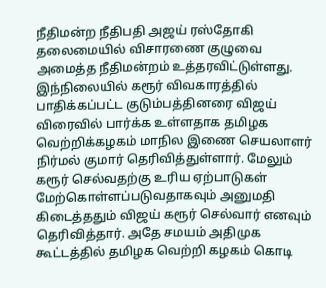நீதிமன்ற நீதிபதி அஜய் ரஸ்தோகி தலைமையில் விசாரணை குழுவை அமைத்த நீதிமன்றம் உத்தரவிட்டுள்ளது.
இந்நிலையில் கரூர் விவகாரத்தில் பாதிக்கப்பட்ட குடும்பத்தினரை விஜய் விரைவில் பார்க்க உள்ளதாக தமிழக வெற்றிக்கழகம் மாநில இணை செயலாளர் நிர்மல் குமார் தெரிவித்துள்ளார். மேலும் கரூர் செல்வதற்கு உரிய ஏற்பாடுகள் மேற்கொள்ளப்படுவதாகவும் அனுமதி கிடைத்ததும் விஜய் கரூர் செல்வார் எனவும் தெரிவித்தார். அதே சமயம் அதிமுக கூட்டத்தில் தமிழக வெற்றி கழகம் கொடி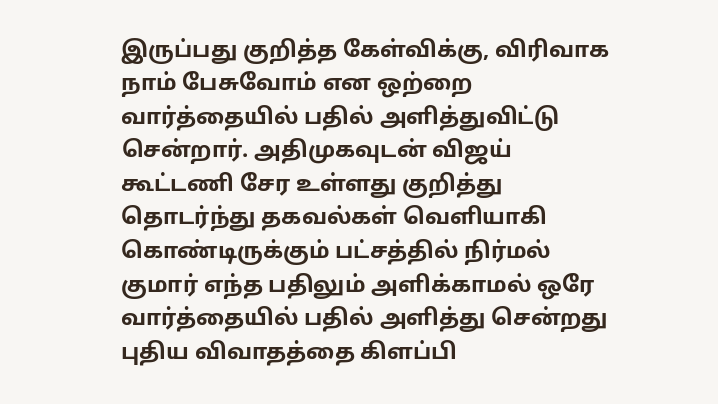இருப்பது குறித்த கேள்விக்கு, விரிவாக நாம் பேசுவோம் என ஒற்றை வார்த்தையில் பதில் அளித்துவிட்டு சென்றார். அதிமுகவுடன் விஜய் கூட்டணி சேர உள்ளது குறித்து தொடர்ந்து தகவல்கள் வெளியாகி கொண்டிருக்கும் பட்சத்தில் நிர்மல் குமார் எந்த பதிலும் அளிக்காமல் ஒரே வார்த்தையில் பதில் அளித்து சென்றது புதிய விவாதத்தை கிளப்பி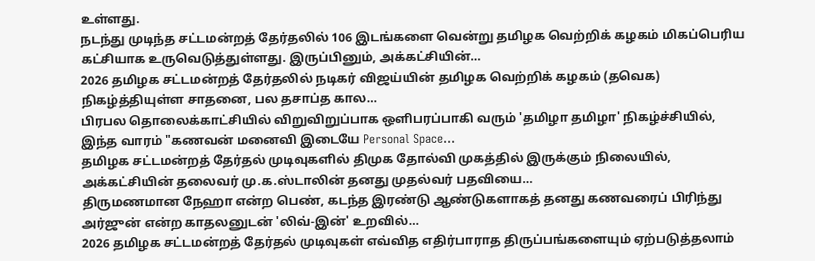உள்ளது.
நடந்து முடிந்த சட்டமன்றத் தேர்தலில் 106 இடங்களை வென்று தமிழக வெற்றிக் கழகம் மிகப்பெரிய கட்சியாக உருவெடுத்துள்ளது. இருப்பினும், அக்கட்சியின்…
2026 தமிழக சட்டமன்றத் தேர்தலில் நடிகர் விஜய்யின் தமிழக வெற்றிக் கழகம் (தவெக) நிகழ்த்தியுள்ள சாதனை, பல தசாப்த கால…
பிரபல தொலைக்காட்சியில் விறுவிறுப்பாக ஒளிபரப்பாகி வரும் 'தமிழா தமிழா' நிகழ்ச்சியில், இந்த வாரம் "கணவன் மனைவி இடையே Personal Space…
தமிழக சட்டமன்றத் தேர்தல் முடிவுகளில் திமுக தோல்வி முகத்தில் இருக்கும் நிலையில், அக்கட்சியின் தலைவர் மு.க.ஸ்டாலின் தனது முதல்வர் பதவியை…
திருமணமான நேஹா என்ற பெண், கடந்த இரண்டு ஆண்டுகளாகத் தனது கணவரைப் பிரிந்து அர்ஜுன் என்ற காதலனுடன் 'லிவ்-இன்' உறவில்…
2026 தமிழக சட்டமன்றத் தேர்தல் முடிவுகள் எவ்வித எதிர்பாராத திருப்பங்களையும் ஏற்படுத்தலாம்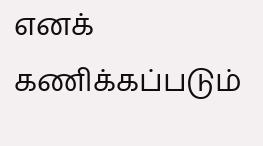எனக் கணிக்கப்படும்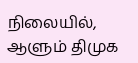நிலையில், ஆளும் திமுக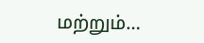மற்றும்…